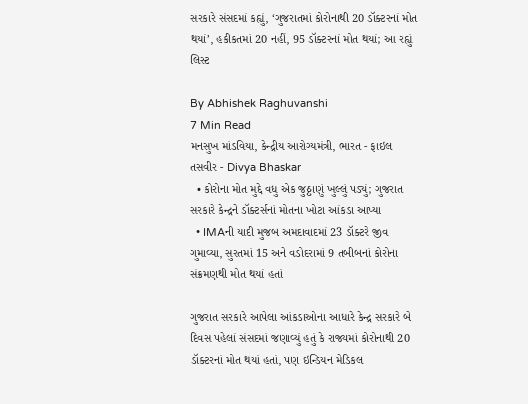સરકારે સંસદમાં કહ્યું, ‘ગુજરાતમાં કોરોનાથી 20 ડૉક્ટરનાં મોત થયાં’, હકીકતમાં 20 નહીં, 95 ડૉક્ટરનાં મોત થયાં; આ રહ્યું લિસ્ટ

By Abhishek Raghuvanshi
7 Min Read
મનસુખ માંડવિયા, કેન્દ્રીય આરોગ્યમંત્રી, ભારત - ફાઇલ તસવીર - Divya Bhaskar
  • કોરોના મોત મુદ્દે વધુ એક જુઠ્ઠાણું ખુલ્લું પડ્યું; ગુજરાત સરકારે કેન્દ્રને ડૉક્ટર્સનાં મોતના ખોટા આંકડા આપ્યા
  • IMAની યાદી મુજબ અમદાવાદમાં 23 ડૉક્ટરે જીવ ગુમાવ્યા, સુરતમાં 15 અને વડોદરામાં 9 તબીબનાં કોરોના સંક્રમણથી મોત થયાં હતાં

ગુજરાત સરકારે આપેલા આંકડાઓના આધારે કેન્દ્ર સરકારે બે દિવસ પહેલાં સંસદમાં જણાવ્યું હતું કે રાજ્યમાં કોરોનાથી 20 ડૉક્ટરનાં મોત થયાં હતાં, પણ ઇન્ડિયન મેડિકલ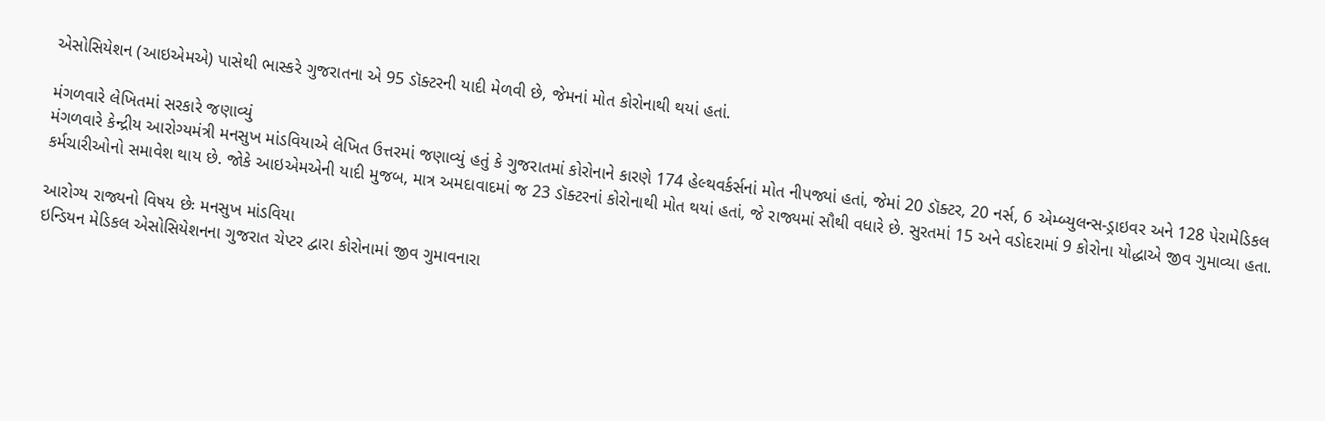એસોસિયેશન (આઇએમએ) પાસેથી ભાસ્કરે ગુજરાતના એ 95 ડૉક્ટરની યાદી મેળવી છે, જેમનાં મોત કોરોનાથી થયાં હતાં.

મંગળવારે લેખિતમાં સરકારે જણાવ્યું
મંગળવારે કેન્દ્રીય આરોગ્યમંત્રી મનસુખ માંડવિયાએ લેખિત ઉત્તરમાં જણાવ્યું હતું કે ગુજરાતમાં કોરોનાને કારણે 174 હેલ્થવર્કર્સનાં મોત નીપજ્યાં હતાં, જેમાં 20 ડૉક્ટર, 20 નર્સ, 6 એમ્બ્યુલન્સ-ડ્રાઇવર અને 128 પેરામેડિકલ કર્મચારીઓનો સમાવેશ થાય છે. જોકે આઇએમએની યાદી મુજબ, માત્ર અમદાવાદમાં જ 23 ડૉક્ટરનાં કોરોનાથી મોત થયાં હતાં, જે રાજ્યમાં સૌથી વધારે છે. સુરતમાં 15 અને વડોદરામાં 9 કોરોના યોદ્ધાએ જીવ ગુમાવ્યા હતા.

આરોગ્ય રાજ્યનો વિષય છેઃ મનસુખ માંડવિયા
ઇન્ડિયન મેડિકલ એસોસિયેશનના ગુજરાત ચેપ્ટર દ્વારા કોરોનામાં જીવ ગુમાવનારા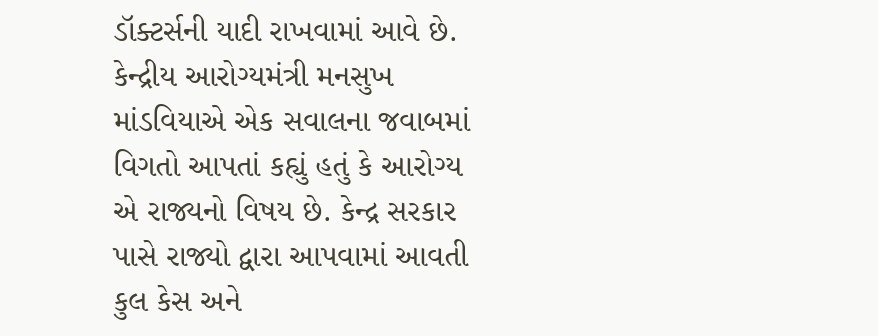ડૉક્ટર્સની યાદી રાખવામાં આવે છે. કેન્દ્રીય આરોગ્યમંત્રી મનસુખ માંડવિયાએ એક સવાલના જવાબમાં વિગતો આપતાં કહ્યું હતું કે આરોગ્ય એ રાજ્યનો વિષય છે. કેન્દ્ર સરકાર પાસે રાજ્યો દ્વારા આપવામાં આવતી કુલ કેસ અને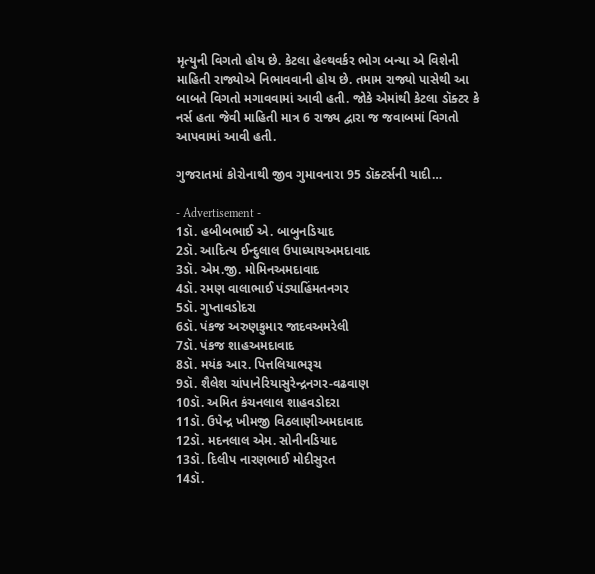મૃત્યુની વિગતો હોય છે. કેટલા હેલ્થવર્કર ભોગ બન્યા એ વિશેની માહિતી રાજ્યોએ નિભાવવાની હોય છે. તમામ રાજ્યો પાસેથી આ બાબતે વિગતો મગાવવામાં આવી હતી. જોકે એમાંથી કેટલા ડૉક્ટર કે નર્સ હતા જેવી માહિતી માત્ર 6 રાજ્ય દ્વારા જ જવાબમાં વિગતો આપવામાં આવી હતી.

ગુજરાતમાં કોરોનાથી જીવ ગુમાવનારા 95 ડૉક્ટર્સની યાદી…

- Advertisement -
1ડૉ. હબીબભાઈ એ. બાબુનડિયાદ
2ડૉ. આદિત્ય ઈન્દુલાલ ઉપાધ્યાયઅમદાવાદ
3ડૉ. એમ.જી. મોમિનઅમદાવાદ
4ડૉ. રમણ વાલાભાઈ પંડ્યાહિંમતનગર
5ડૉ. ગુપ્તાવડોદરા
6ડૉ. પંકજ અરુણકુમાર જાદવઅમરેલી
7ડૉ. પંકજ શાહઅમદાવાદ
8ડૉ. મયંક આર. પિત્તલિયાભરૂચ
9ડૉ. શૈલેશ ચાંપાનેરિયાસુરેન્દ્રનગર-વઢવાણ
10ડૉ. અમિત કંચનલાલ શાહવડોદરા
11ડૉ. ઉપેન્દ્ર ખીમજી વિઠલાણીઅમદાવાદ
12ડૉ. મદનલાલ એમ. સોનીનડિયાદ
13ડૉ. દિલીપ નારણભાઈ મોદીસુરત
14ડૉ.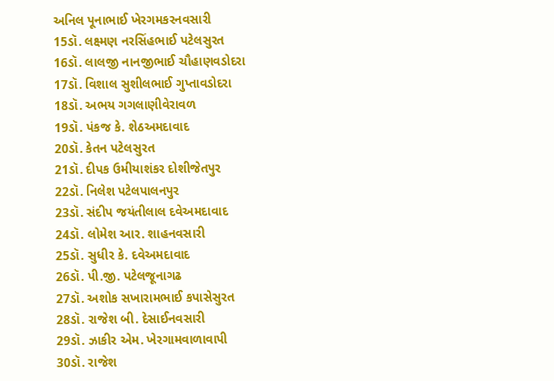અનિલ પૂનાભાઈ ખેરગમકરનવસારી
15ડૉ. લક્ષ્મણ નરસિંહભાઈ પટેલસુરત
16ડૉ. લાલજી નાનજીભાઈ ચૌહાણવડોદરા
17ડૉ. વિશાલ સુશીલભાઈ ગુપ્તાવડોદરા
18ડૉ. અભય ગગલાણીવેરાવળ
19ડૉ. પંકજ કે. શેઠઅમદાવાદ
20ડૉ. કેતન પટેલસુરત
21ડૉ. દીપક ઉમીયાશંકર દોશીજેતપુર
22ડૉ. નિલેશ પટેલપાલનપુર
23ડૉ. સંદીપ જયંતીલાલ દવેઅમદાવાદ
24ડૉ. લોમેશ આર. શાહનવસારી
25ડૉ. સુધીર કે. દવેઅમદાવાદ
26ડૉ. પી.જી. પટેલજૂનાગઢ
27ડૉ. અશોક સખારામભાઈ કપાસેસુરત
28ડૉ. રાજેશ બી. દેસાઈનવસારી
29ડૉ. ઝાકીર એમ. ખેરગામવાળાવાપી
30ડૉ. રાજેશ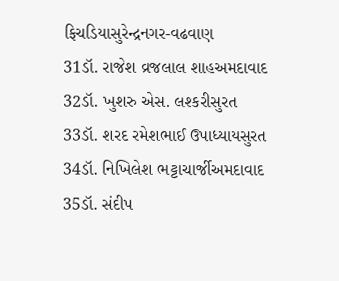ફિચડિયાસુરેન્દ્રનગર-વઢવાણ
31ડૉ. રાજેશ વ્રજલાલ શાહઅમદાવાદ
32ડૉ. ખુશરુ એસ. લશ્કરીસુરત
33ડૉ. શરદ રમેશભાઈ ઉપાધ્યાયસુરત
34ડૉ. નિખિલેશ ભટ્ટાચાર્જીઅમદાવાદ
35ડૉ. સંદીપ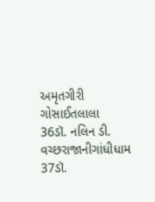અમૃતગીરી ગોસાઈતલાલા
36ડૉ. નલિન ડી. વચ્છરાજાનીગાંધીધામ
37ડૉ.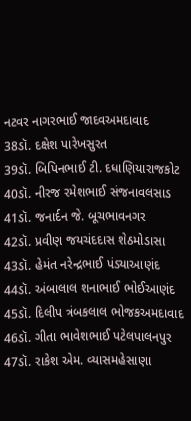નટવર નાગરભાઈ જાદવઅમદાવાદ
38ડૉ. દક્ષેશ પારેખસુરત
39ડૉ. બિપિનભાઈ ટી. દધાણિયારાજકોટ
40ડૉ. નીરજ રમેશભાઈ સંજનાવલસાડ
41ડૉ. જનાર્દન જે. બૂચભાવનગર
42ડૉ. પ્રવીણ જયચંદદાસ શેઠમોડાસા
43ડૉ. હેમંત નરેન્દ્રભાઈ પંડ્યાઆણંદ
44ડૉ. અંબાલાલ શનાભાઈ ભોઈઆણંદ
45ડૉ. દિલીપ ત્રંબકલાલ ભોજકઅમદાવાદ
46ડૉ. ગીતા ભાવેશભાઈ પટેલપાલનપુર
47ડૉ. રાકેશ એમ. વ્યાસમહેસાણા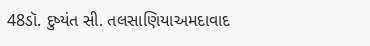48ડૉ. દુષ્યંત સી. તલસાણિયાઅમદાવાદ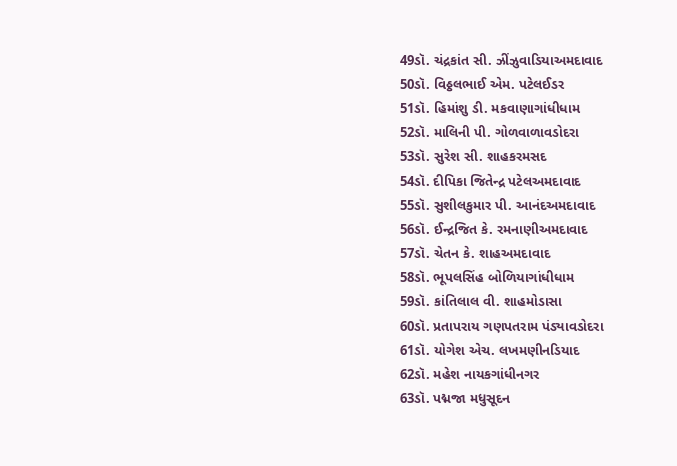49ડૉ. ચંદ્રકાંત સી. ઝીંઝુવાડિયાઅમદાવાદ
50ડૉ. વિઠ્ઠલભાઈ એમ. પટેલઈડર
51ડૉ. હિમાંશુ ડી. મકવાણાગાંધીધામ
52ડૉ. માલિની પી. ગોળવાળાવડોદરા
53ડૉ. સુરેશ સી. શાહકરમસદ
54ડૉ. દીપિકા જિતેન્દ્ર પટેલઅમદાવાદ
55ડૉ. સુશીલકુમાર પી. આનંદઅમદાવાદ
56ડૉ. ઈન્દ્રજિત કે. રમનાણીઅમદાવાદ
57ડૉ. ચેતન કે. શાહઅમદાવાદ
58ડૉ. ભૂપલસિંહ બોળિયાગાંધીધામ
59ડૉ. કાંતિલાલ વી. શાહમોડાસા
60ડૉ. પ્રતાપરાય ગણપતરામ પંડ્યાવડોદરા
61ડૉ. યોગેશ એચ. લખમણીનડિયાદ
62ડૉ. મહેશ નાયકગાંધીનગર
63ડૉ. પદ્મજા મધુસૂદન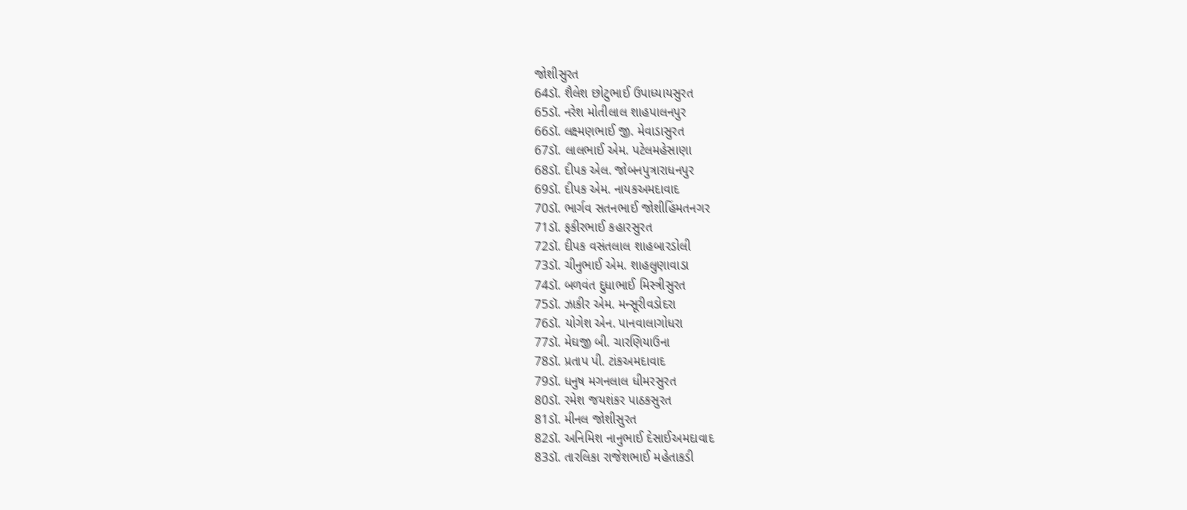જોશીસુરત
64ડૉ. શૈલેશ છોટુભાઈ ઉપાધ્યાયસુરત
65ડૉ. નરેશ મોતીલાલ શાહપાલનપુર
66ડૉ. લક્ષ્મણભાઈ જી. મેવાડાસુરત
67ડૉ. લાલભાઈ એમ. પટેલમહેસાણા
68ડૉ. દીપક એલ. જોબનપુત્રારાધનપુર
69ડૉ. દીપક એમ. નાયકઅમદાવાદ
70ડૉ. ભાર્ગવ સતનભાઈ જોશીહિંમતનગર
71ડૉ. ફકીરભાઈ કહારસુરત
72ડૉ. દીપક વસંતલાલ શાહબારડોલી
73ડૉ. ચીનુભાઈ એમ. શાહલુણાવાડા
74ડૉ. બળવંત દુધાભાઈ મિસ્ત્રીસુરત
75ડૉ. ઝાકીર એમ. મન્સૂરીવડોદરા
76ડૉ. યોગેશ એન. પાનવાલાગોધરા
77ડૉ. મેઘજી બી. ચારણિયાઉના
78ડૉ. પ્રતાપ પી. ટાંકઅમદાવાદ
79ડૉ. ધનુષ મગનલાલ ધીમરસુરત
80ડૉ. રમેશ જયશંકર પાઠકસુરત
81ડૉ. મીનલ જોશીસુરત
82ડૉ. અનિમિશ નાનુભાઈ દેસાઈઅમદાવાદ
83ડૉ. તારલિકા રાજેશભાઈ મહેતાકડી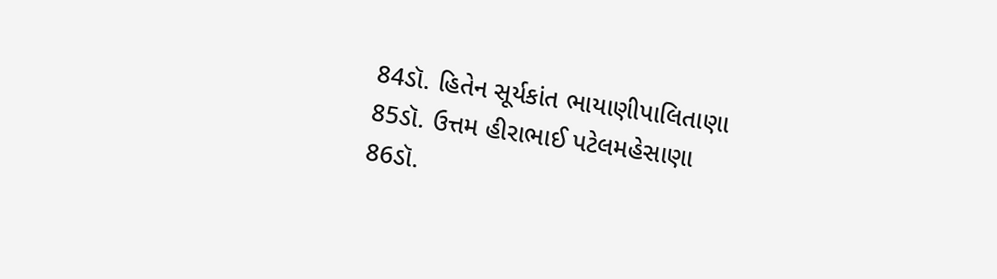84ડૉ. હિતેન સૂર્યકાંત ભાયાણીપાલિતાણા
85ડૉ. ઉત્તમ હીરાભાઈ પટેલમહેસાણા
86ડૉ.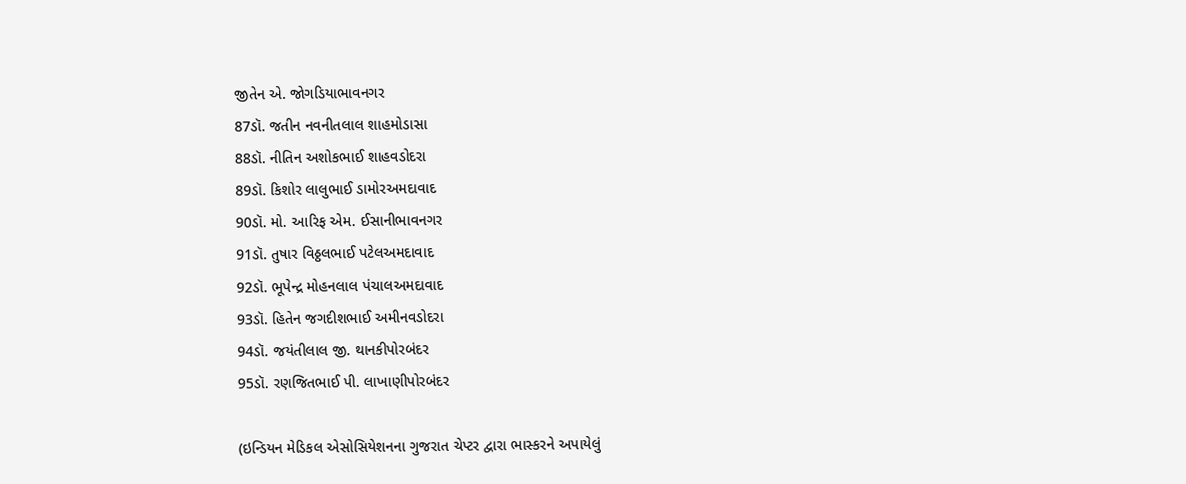જીતેન એ. જોગડિયાભાવનગર
87ડૉ. જતીન નવનીતલાલ શાહમોડાસા
88ડૉ. નીતિન અશોકભાઈ શાહવડોદરા
89ડૉ. કિશોર લાલુભાઈ ડામોરઅમદાવાદ
90ડૉ. મો. આરિફ એમ. ઈસાનીભાવનગર
91ડૉ. તુષાર વિઠ્ઠલભાઈ પટેલઅમદાવાદ
92ડૉ. ભૂપેન્દ્ર મોહનલાલ પંચાલઅમદાવાદ
93ડૉ. હિતેન જગદીશભાઈ અમીનવડોદરા
94ડૉ. જયંતીલાલ જી. થાનકીપોરબંદર
95ડૉ. રણજિતભાઈ પી. લાખાણીપોરબંદર

(ઇન્ડિયન મેડિકલ એસોસિયેશનના ગુજરાત ચેપ્ટર દ્વારા ભાસ્કરને અપાયેલું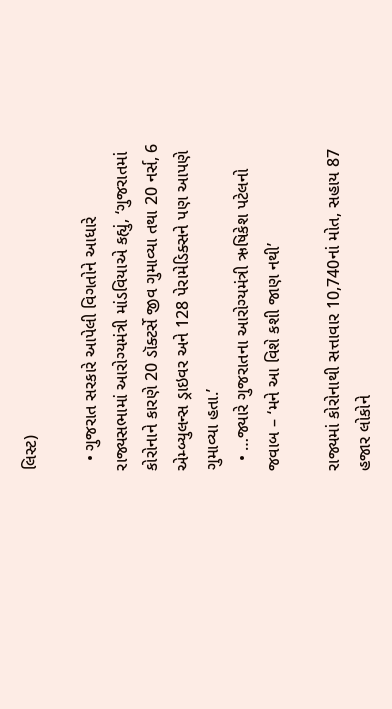લિસ્ટ)

  • ગુજરાત સરકારે આપેલી વિગતોને આધારે રાજ્યસભામાં આરોગ્યમંત્રી માંડવિયાએ કહ્યું, ‘ગુજરાતમાં કોરોનાને કારણે 20 ડૉક્ટર્સે જીવ ગુમાવ્યા તથા 20 નર્સ, 6 એમ્બ્યુલન્સ ડ્રાઇવર અને 128 પેરામેડિક્સને પણ આપણે ગુમાવ્યા હતા.’
  • …જ્યારે ગુજરાતના આરોગ્યમંત્રી ઋષિકેશ પટેલનો જવાબ – ‘મને આ વિશે કશી જાણ નથી’

રાજ્યમાં કોરોનાથી સત્તાવાર 10,740નાં મોત, સહાય 87 હજાર લોકોને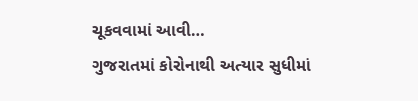ચૂકવવામાં આવી…
ગુજરાતમાં કોરોનાથી અત્યાર સુધીમાં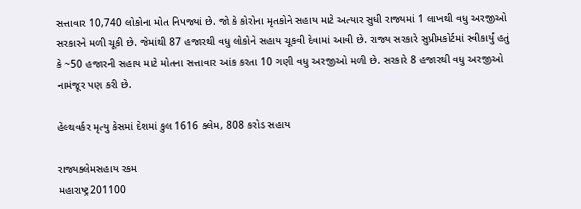સત્તાવાર 10,740 લોકોના મોત નિપજ્યાં છે. જો કે કોરોના મૃતકોને સહાય માટે અત્યાર સુધી રાજ્યમાં 1 લાખથી વધુ અરજીઓ સરકારને મળી ચૂકી છે. જેમાંથી 87 હજારથી વધુ લોકોને સહાય ચૂકવી દેવામાં આવી છે. રાજ્ય સરકારે સુપ્રીમકોર્ટમાં સ્વીકાર્યું હતું કે ~50 હજારની સહાય માટે મોતના સત્તાવાર આંક કરતા 10 ગણી વધુ અરજીઓ મળી છે. સરકારે 8 હજારથી વધુ અરજીઓ નામંજૂર પણ કરી છે.

હેલ્થવર્કર મૃત્યુ કેસમાં દેશમાં કુલ 1616 ક્લેમ, 808 કરોડ સહાય

રાજ્યક્લેમસહાય રકમ
મહારાષ્ટ્ર201100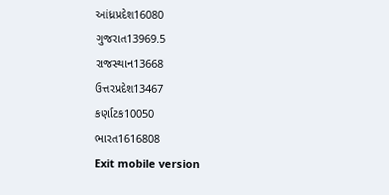આંધ્રપ્રદેશ16080
ગુજરાત13969.5
રાજસ્થાન13668
ઉત્તરપ્રદેશ13467
કર્ણાટક10050
ભારત1616808
Exit mobile version